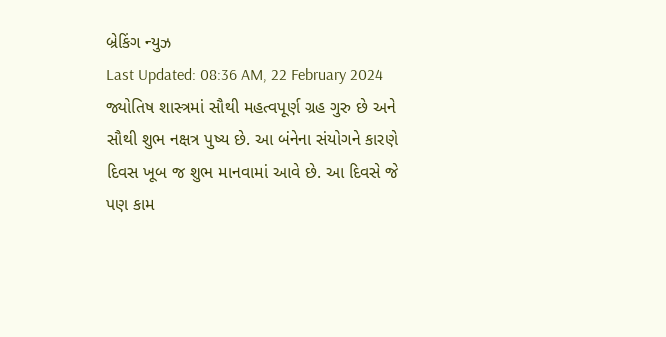બ્રેકિંગ ન્યુઝ
Last Updated: 08:36 AM, 22 February 2024
જ્યોતિષ શાસ્ત્રમાં સૌથી મહત્વપૂર્ણ ગ્રહ ગુરુ છે અને સૌથી શુભ નક્ષત્ર પુષ્ય છે. આ બંનેના સંયોગને કારણે દિવસ ખૂબ જ શુભ માનવામાં આવે છે. આ દિવસે જે પણ કામ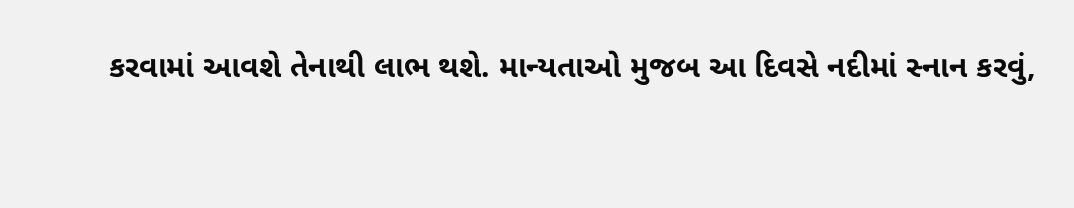કરવામાં આવશે તેનાથી લાભ થશે. માન્યતાઓ મુજબ આ દિવસે નદીમાં સ્નાન કરવું,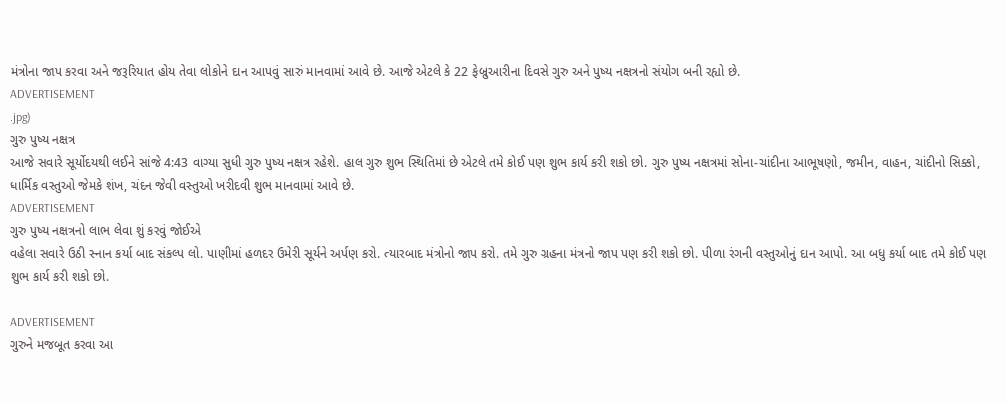મંત્રોના જાપ કરવા અને જરૂરિયાત હોય તેવા લોકોને દાન આપવું સારું માનવામાં આવે છે. આજે એટલે કે 22 ફેબ્રુઆરીના દિવસે ગુરુ અને પુષ્ય નક્ષત્રનો સંયોગ બની રહ્યો છે.
ADVERTISEMENT
.jpg)
ગુરુ પુષ્ય નક્ષત્ર
આજે સવારે સૂર્યોદયથી લઈને સાંજે 4:43 વાગ્યા સુધી ગુરુ પુષ્ય નક્ષત્ર રહેશે. હાલ ગુરુ શુભ સ્થિતિમાં છે એટલે તમે કોઈ પણ શુભ કાર્ય કરી શકો છો. ગુરુ પુષ્ય નક્ષત્રમાં સોના-ચાંદીના આભૂષણો, જમીન, વાહન, ચાંદીનો સિક્કો, ધાર્મિક વસ્તુઓ જેમકે શંખ, ચંદન જેવી વસ્તુઓ ખરીદવી શુભ માનવામાં આવે છે.
ADVERTISEMENT
ગુરુ પુષ્ય નક્ષત્રનો લાભ લેવા શું કરવું જોઈએ
વહેલા સવારે ઉઠી સ્નાન કર્યા બાદ સંકલ્પ લો. પાણીમાં હળદર ઉમેરી સૂર્યને અર્પણ કરો. ત્યારબાદ મંત્રોનો જાપ કરો. તમે ગુરુ ગ્રહના મંત્રનો જાપ પણ કરી શકો છો. પીળા રંગની વસ્તુઓનું દાન આપો. આ બધુ કર્યા બાદ તમે કોઈ પણ શુભ કાર્ય કરી શકો છો.

ADVERTISEMENT
ગુરુને મજબૂત કરવા આ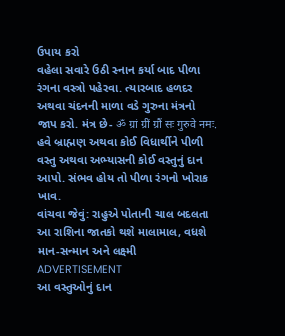ઉપાય કરો
વહેલા સવારે ઉઠી સ્નાન કર્યા બાદ પીળા રંગના વસ્ત્રો પહેરવા. ત્યારબાદ હળદર અથવા ચંદનની માળા વડે ગુરુના મંત્રનો જાપ કરો. મંત્ર છે- ॐ ग्रां ग्रीं ग्रौं सः गुरुवे नमः. હવે બ્રાહ્મણ અથવા કોઈ વિધાર્થીને પીળી વસ્તુ અથવા અભ્યાસની કોઈ વસ્તુનું દાન આપો. સંભવ હોય તો પીળા રંગનો ખોરાક ખાવ.
વાંચવા જેવું: રાહુએ પોતાની ચાલ બદલતા આ રાશિના જાતકો થશે માલામાલ, વધશે માન-સન્માન અને લક્ષ્મી
ADVERTISEMENT
આ વસ્તુઓનું દાન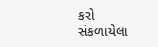કરો
સંકળાયેલા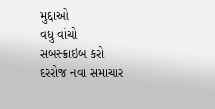મુદ્દાઓ
વધુ વાંચો
સબસ્ક્રાઇબ કરો
દરરોજ નવા સમાચાર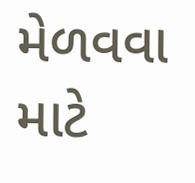મેળવવા માટે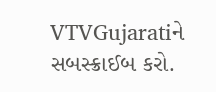VTVGujaratiને સબસ્ક્રાઈબ કરો.